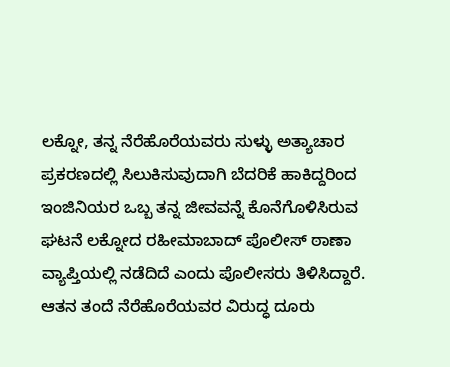ಲಕ್ನೋ, ತನ್ನ ನೆರೆಹೊರೆಯವರು ಸುಳ್ಳು ಅತ್ಯಾಚಾರ ಪ್ರಕರಣದಲ್ಲಿ ಸಿಲುಕಿಸುವುದಾಗಿ ಬೆದರಿಕೆ ಹಾಕಿದ್ದರಿಂದ ಇಂಜಿನಿಯರ ಒಬ್ಬ ತನ್ನ ಜೀವವನ್ನೆ ಕೊನೆಗೊಳಿಸಿರುವ ಘಟನೆ ಲಕ್ನೋದ ರಹೀಮಾಬಾದ್ ಪೊಲೀಸ್ ಠಾಣಾ ವ್ಯಾಪ್ತಿಯಲ್ಲಿ ನಡೆದಿದೆ ಎಂದು ಪೊಲೀಸರು ತಿಳಿಸಿದ್ದಾರೆ.
ಆತನ ತಂದೆ ನೆರೆಹೊರೆಯವರ ವಿರುದ್ಧ ದೂರು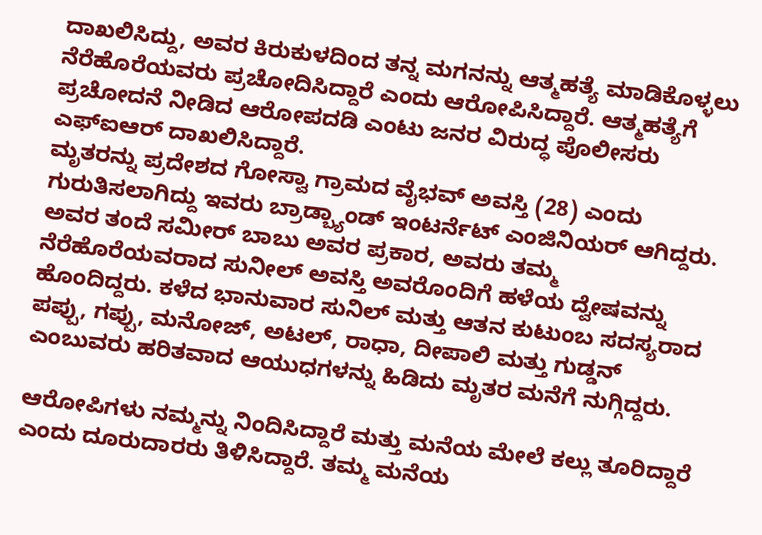ದಾಖಲಿಸಿದ್ದು, ಅವರ ಕಿರುಕುಳದಿಂದ ತನ್ನ ಮಗನನ್ನು ಆತ್ಮಹತ್ಯೆ ಮಾಡಿಕೊಳ್ಳಲು ನೆರೆಹೊರೆಯವರು ಪ್ರಚೋದಿಸಿದ್ದಾರೆ ಎಂದು ಆರೋಪಿಸಿದ್ದಾರೆ. ಆತ್ಮಹತ್ಯೆಗೆ ಪ್ರಚೋದನೆ ನೀಡಿದ ಆರೋಪದಡಿ ಎಂಟು ಜನರ ವಿರುದ್ಧ ಪೊಲೀಸರು ಎಫ್ಐಆರ್ ದಾಖಲಿಸಿದ್ದಾರೆ.
ಮೃತರನ್ನು ಪ್ರದೇಶದ ಗೋಸ್ವಾ ಗ್ರಾಮದ ವೈಭವ್ ಅವಸ್ತಿ (28) ಎಂದು ಗುರುತಿಸಲಾಗಿದ್ದು ಇವರು ಬ್ರಾಡ್ಬ್ಯಾಂಡ್ ಇಂಟರ್ನೆಟ್ ಎಂಜಿನಿಯರ್ ಆಗಿದ್ದರು. ಅವರ ತಂದೆ ಸಮೀರ್ ಬಾಬು ಅವರ ಪ್ರಕಾರ, ಅವರು ತಮ್ಮ ನೆರೆಹೊರೆಯವರಾದ ಸುನೀಲ್ ಅವಸ್ತಿ ಅವರೊಂದಿಗೆ ಹಳೆಯ ದ್ವೇಷವನ್ನು ಹೊಂದಿದ್ದರು. ಕಳೆದ ಭಾನುವಾರ ಸುನಿಲ್ ಮತ್ತು ಆತನ ಕುಟುಂಬ ಸದಸ್ಯರಾದ ಪಪ್ಪು, ಗಪ್ಪು, ಮನೋಜ್, ಅಟಲ್, ರಾಧಾ, ದೀಪಾಲಿ ಮತ್ತು ಗುಡ್ಡನ್ ಎಂಬುವರು ಹರಿತವಾದ ಆಯುಧಗಳನ್ನು ಹಿಡಿದು ಮೃತರ ಮನೆಗೆ ನುಗ್ಗಿದ್ದರು.

ಆರೋಪಿಗಳು ನಮ್ಮನ್ನು ನಿಂದಿಸಿದ್ದಾರೆ ಮತ್ತು ಮನೆಯ ಮೇಲೆ ಕಲ್ಲು ತೂರಿದ್ದಾರೆ ಎಂದು ದೂರುದಾರರು ತಿಳಿಸಿದ್ದಾರೆ. ತಮ್ಮ ಮನೆಯ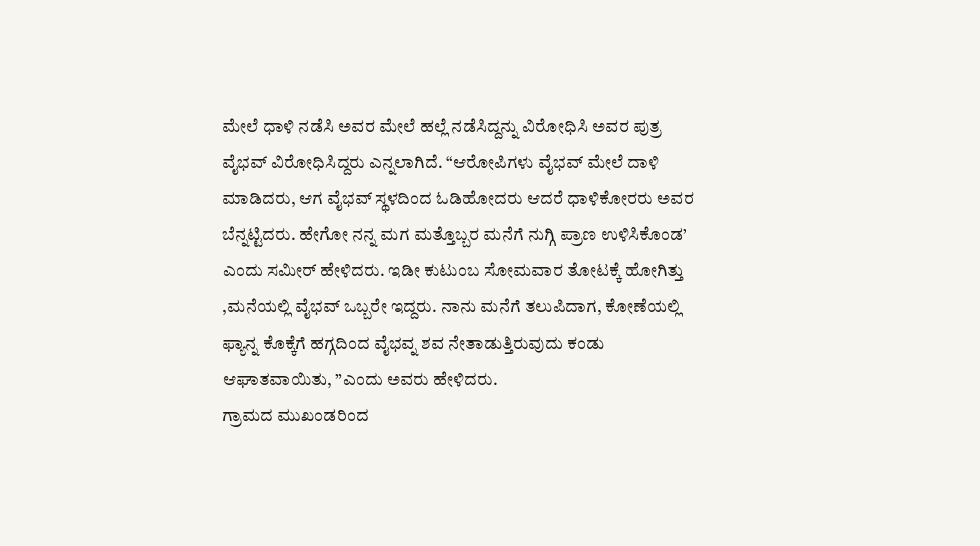ಮೇಲೆ ಧಾಳಿ ನಡೆಸಿ ಅವರ ಮೇಲೆ ಹಲ್ಲೆ ನಡೆಸಿದ್ದನ್ನು ವಿರೋಧಿಸಿ ಅವರ ಪುತ್ರ ವೈಭವ್ ವಿರೋಧಿಸಿದ್ದರು ಎನ್ನಲಾಗಿದೆ. “ಆರೋಪಿಗಳು ವೈಭವ್ ಮೇಲೆ ದಾಳಿ ಮಾಡಿದರು, ಆಗ ವೈಭವ್ ಸ್ಥಳದಿಂದ ಓಡಿಹೋದರು ಆದರೆ ಧಾಳಿಕೋರರು ಅವರ ಬೆನ್ನಟ್ಟಿದರು. ಹೇಗೋ ನನ್ನ ಮಗ ಮತ್ತೊಬ್ಬರ ಮನೆಗೆ ನುಗ್ಗಿ ಪ್ರಾಣ ಉಳಿಸಿಕೊಂಡ’ ಎಂದು ಸಮೀರ್ ಹೇಳಿದರು. ಇಡೀ ಕುಟುಂಬ ಸೋಮವಾರ ತೋಟಕ್ಕೆ ಹೋಗಿತ್ತು ,ಮನೆಯಲ್ಲಿ ವೈಭವ್ ಒಬ್ಬರೇ ಇದ್ದರು. ನಾನು ಮನೆಗೆ ತಲುಪಿದಾಗ, ಕೋಣೆಯಲ್ಲಿ ಫ್ಯಾನ್ನ ಕೊಕ್ಕೆಗೆ ಹಗ್ಗದಿಂದ ವೈಭವ್ನ ಶವ ನೇತಾಡುತ್ತಿರುವುದು ಕಂಡು ಆಘಾತವಾಯಿತು, ”ಎಂದು ಅವರು ಹೇಳಿದರು.
ಗ್ರಾಮದ ಮುಖಂಡರಿಂದ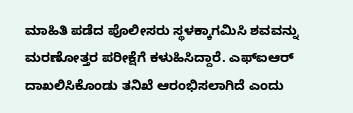ಮಾಹಿತಿ ಪಡೆದ ಪೊಲೀಸರು ಸ್ಥಳಕ್ಕಾಗಮಿಸಿ ಶವವನ್ನು ಮರಣೋತ್ತರ ಪರೀಕ್ಷೆಗೆ ಕಳುಹಿಸಿದ್ದಾರೆ. ಎಫ್ಐಆರ್ ದಾಖಲಿಸಿಕೊಂಡು ತನಿಖೆ ಆರಂಭಿಸಲಾಗಿದೆ ಎಂದು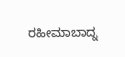ರಹೀಮಾಬಾದ್ನ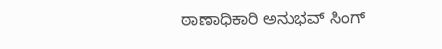ಠಾಣಾಧಿಕಾರಿ ಅನುಭವ್ ಸಿಂಗ್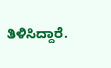ತಿಳಿಸಿದ್ದಾರೆ.